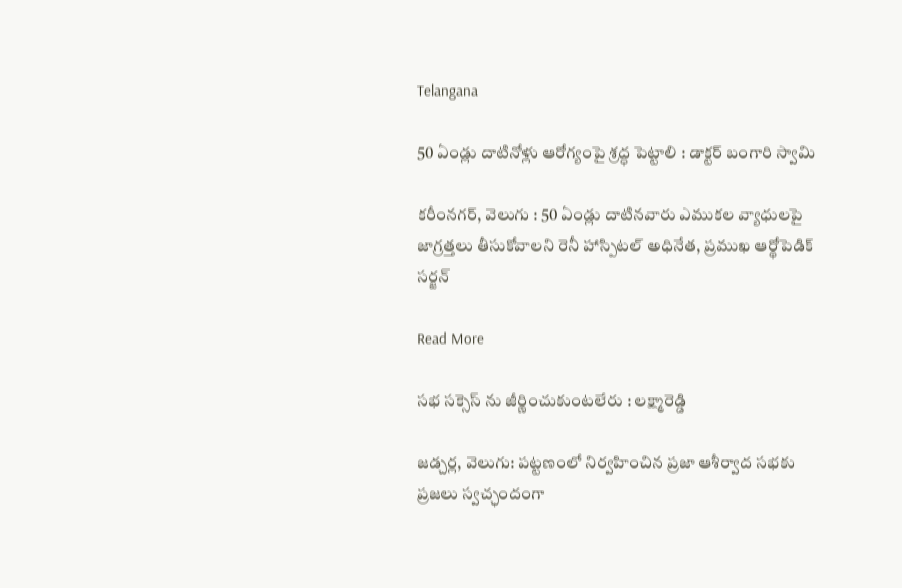Telangana

50 ఏండ్లు దాటినోళ్లు ఆరోగ్యంపై శ్రద్ధ పెట్టాలి : డాక్టర్ బంగారి స్వామి

కరీంనగర్, వెలుగు : 50 ఏండ్లు దాటినవారు ఎముకల వ్యాధులపై జాగ్రత్తలు తీసుకోవాలని రెనీ హాస్పిటల్ అధినేత, ప్రముఖ ఆర్థోపెడిక్‌‌‌‌ సర్జన్

Read More

సభ సక్సెస్ ను జీర్ణించుకుంటలేరు : లక్ష్మారెడ్డి

జడ్చర్ల, వెలుగు: పట్టణంలో నిర్వహించిన ప్రజా ఆశీర్వాద సభకు ప్రజలు స్వచ్ఛందంగా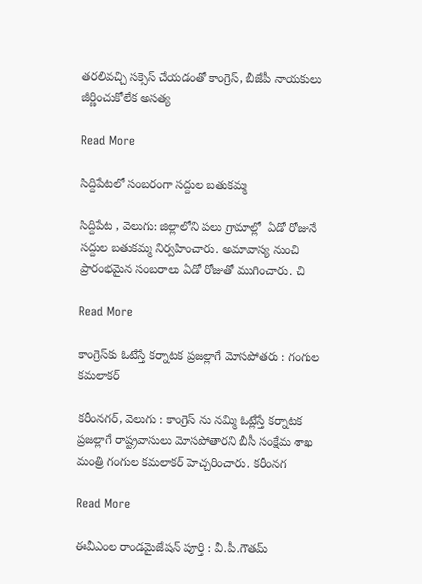తరలివచ్చి సక్సెస్ చేయడంతో కాంగ్రెస్, బీజేపీ నాయకులు జీర్ణించుకోలేక అసత్య

Read More

సిద్దిపేటలో సంబరంగా సద్దుల బతుకమ్మ

సిద్దిపేట , వెలుగు: జిల్లాలోని పలు గ్రామాల్లో  ఏడో రోజునే సద్దుల బతుకమ్మ నిర్వహించారు. అమావాస్య నుంచి ప్రారంభమైన సంబరాలు ఏడో రోజుతో ముగించారు. చి

Read More

కాంగ్రెస్‌‌‌‌కు ఓటేస్తే కర్నాటక ప్రజల్లాగే మోసపోతరు : గంగుల కమలాకర్

కరీంనగర్, వెలుగు : కాంగ్రెస్ ను నమ్మి ఓట్లేస్తే కర్నాటక ప్రజల్లాగే రాష్ట్రవాసులు మోసపోతారని బీసీ సంక్షేమ శాఖ మంత్రి గంగుల కమలాకర్ హెచ్చరించారు. కరీంనగ

Read More

ఈవీఎంల రాండమైజేషన్ పూర్తి : వీ.పీ.గౌతమ్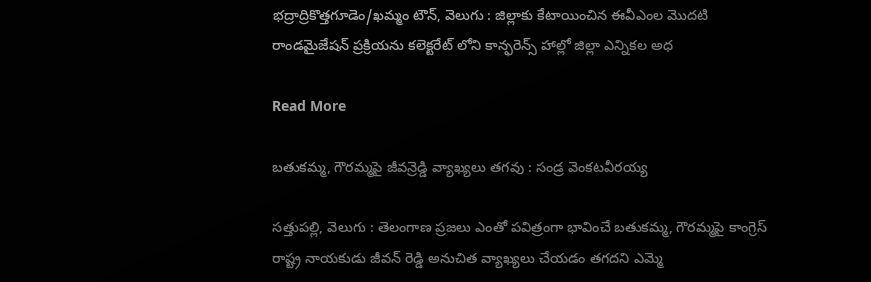భద్రాద్రికొత్తగూడెం/ఖమ్మం టౌన్, వెలుగు : జిల్లాకు కేటాయించిన ఈవీఎంల మొదటి రాండమైజేషన్ ప్రక్రియను కలెక్టరేట్ లోని కాన్ఫరెన్స్ హాల్లో జిల్లా ఎన్నికల అధ

Read More

బతుకమ్మ, గౌరమ్మపై జీవన్రెడ్డి వ్యాఖ్యలు తగవు : సండ్ర వెంకటవీరయ్య

సత్తుపల్లి, వెలుగు : తెలంగాణ ప్రజలు ఎంతో పవిత్రంగా భావించే బతుకమ్మ, గౌరమ్మపై కాంగ్రెస్ రాష్ట్ర నాయకుడు జీవన్ రెడ్డి అనుచిత వ్యాఖ్యలు చేయడం తగదని ఎమ్మె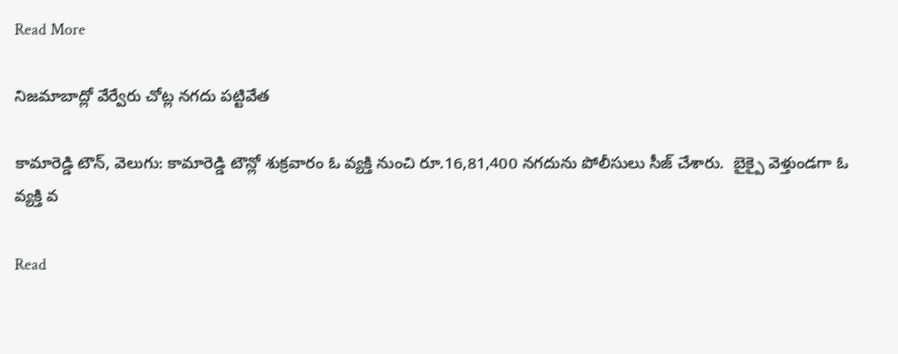Read More

నిజమాబాద్లో వేర్వేరు చోట్ల నగదు పట్టివేత

కామారెడ్డి టౌన్, వెలుగు: కామారెడ్డి టౌన్లో శుక్రవారం ఓ వ్యక్తి నుంచి రూ.16,81,400 నగదును పోలీసులు సీజ్ చేశారు.  బైక్పై వెళ్తుండగా ఓ వ్యక్తి వ

Read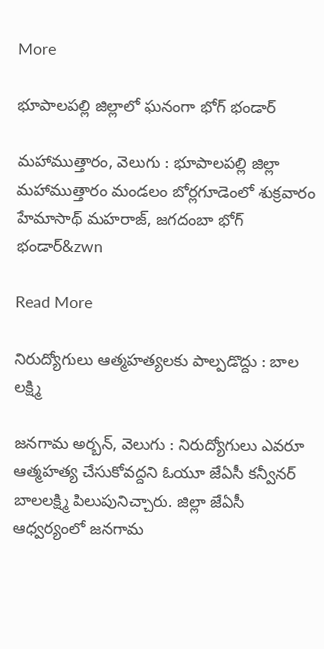More

భూపాలపల్లి జిల్లాలో ఘనంగా భోగ్‌‌ భండార్‌‌

మహాముత్తారం, వెలుగు : భూపాలపల్లి జిల్లా మహాముత్తారం మండలం బోర్లగూడెంలో శుక్రవారం హేమాసాథ్‌‌ మహరాజ్, జగదంబా భోగ్‌‌ భండార్‌&zwn

Read More

నిరుద్యోగులు ఆత్మహత్యలకు పాల్పడొద్దు : బాల లక్ష్మి

జనగామ అర్బన్, వెలుగు : నిరుద్యోగులు ఎవరూ ఆత్మహత్య చేసుకోవద్దని ఓయూ జేఏసీ కన్వీనర్‌‌ బాలలక్ష్మి పిలుపునిచ్చారు. జిల్లా జేఏసీ ఆధ్వర్యంలో జనగామ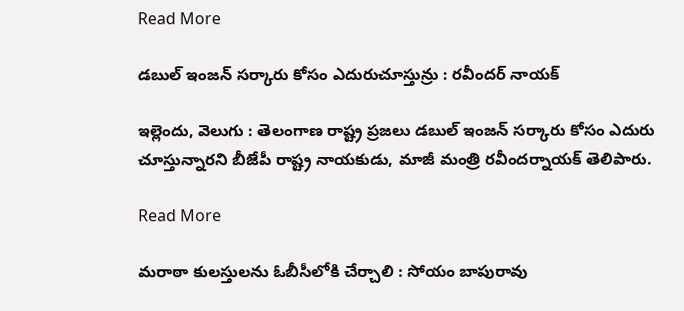Read More

డబుల్ ఇంజన్ సర్కారు కోసం ఎదురుచూస్తున్రు : రవీందర్ నాయక్

ఇల్లెందు, వెలుగు : తెలంగాణ రాష్ట్ర ప్రజలు డబుల్ ఇంజన్ సర్కారు కోసం ఎదురు చూస్తున్నారని బీజేపీ రాష్ట్ర నాయకుడు, మాజీ మంత్రి రవీందర్నాయక్ తెలిపారు.

Read More

మరాఠా కులస్తులను ఓబీసీలోకి చేర్చాలి : సోయం బాపురావు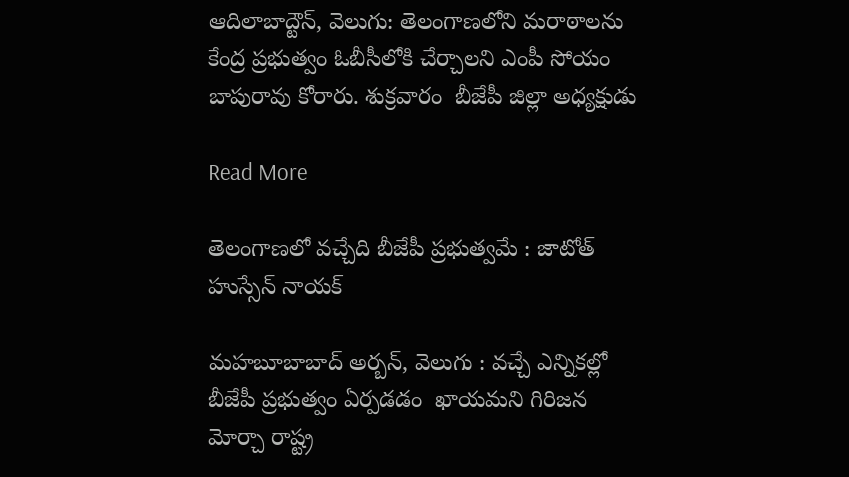ఆదిలాబాద్టౌన్, వెలుగు: తెలంగాణలోని మరాఠాలను కేంద్ర ప్రభుత్వం ఓబీసీలోకి చేర్చాలని ఎంపీ సోయం బాపురావు కోరారు. శుక్రవారం  బీజేపీ జిల్లా అధ్యక్షుడు

Read More

తెలంగాణలో వచ్చేది బీజేపీ ప్రభుత్వమే : జాటోత్‌‌ హుస్సేన్‌‌ నాయక్‌‌

మహబూబాబాద్‌‌ అర్బన్, వెలుగు : వచ్చే ఎన్నికల్లో బీజేపీ ప్రభుత్వం ఏర్పడడం  ఖాయమని గిరిజన మోర్చా రాష్ట్ర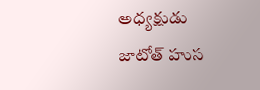అధ్యక్షుడు జాటోత్‌‌ హుస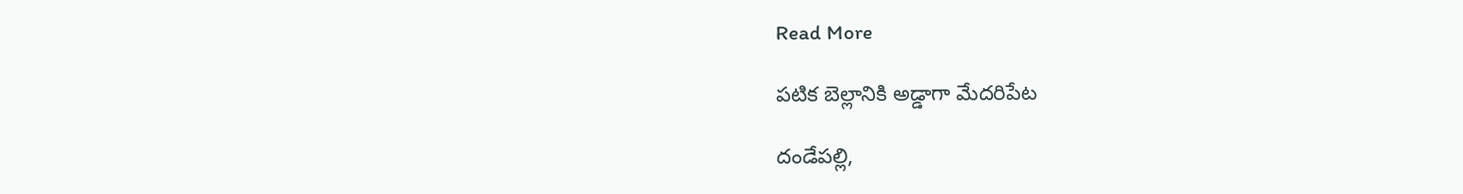Read More

పటిక బెల్లానికి అడ్డాగా మేదరిపేట

దండేపల్లి,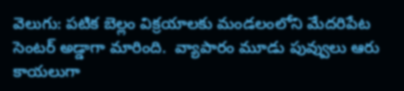వెలుగు: పటిక బెల్లం విక్రయాలకు మండలంలోని మేదరిపేట సెంటర్ అడ్డాగా మారింది.  వ్యాపారం మూడు పువ్వులు ఆరు కాయలుగా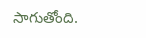సాగుతోంది.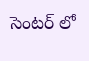సెంటర్ లో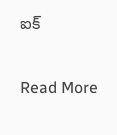ఐక్

Read More